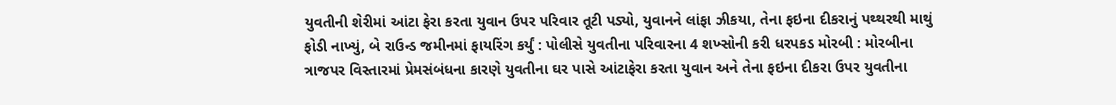યુવતીની શેરીમાં આંટા ફેરા કરતા યુવાન ઉપર પરિવાર તૂટી પડ્યો, યુવાનને લાંફા ઝીકયા, તેના ફઇના દીકરાનું પથ્થરથી માથું ફોડી નાખ્યું, બે રાઉન્ડ જમીનમાં ફાયરિંગ કર્યું : પોલીસે યુવતીના પરિવારના 4 શખ્સોની કરી ધરપકડ મોરબી : મોરબીના ત્રાજપર વિસ્તારમાં પ્રેમસંબંધના કારણે યુવતીના ઘર પાસે આંટાફેરા કરતા યુવાન અને તેના ફઇના દીકરા ઉપર યુવતીના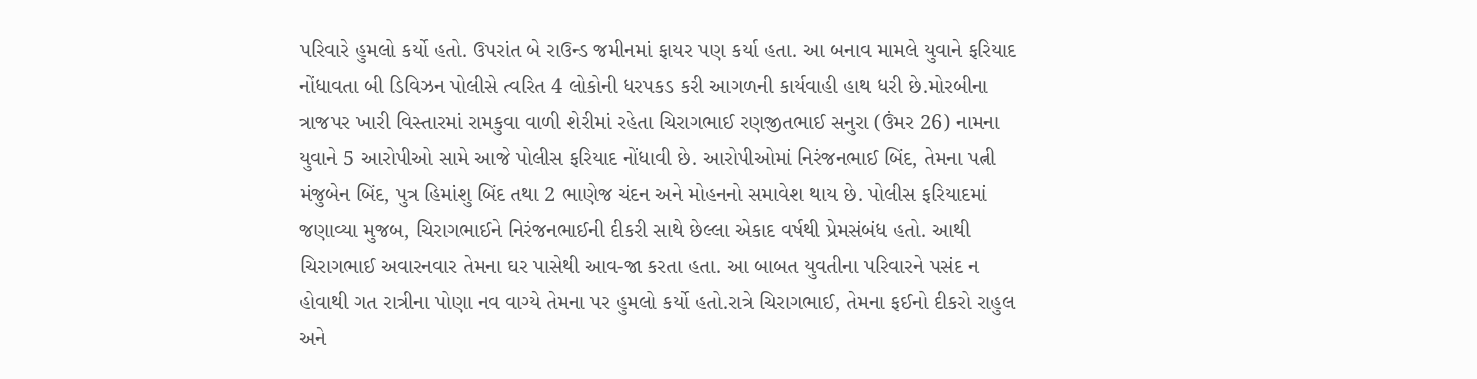પરિવારે હુમલો કર્યો હતો. ઉપરાંત બે રાઉન્ડ જમીનમાં ફાયર પણ કર્યા હતા. આ બનાવ મામલે યુવાને ફરિયાદ નોંધાવતા બી ડિવિઝન પોલીસે ત્વરિત 4 લોકોની ધરપકડ કરી આગળની કાર્યવાહી હાથ ધરી છે.મોરબીના ત્રાજપર ખારી વિસ્તારમાં રામકુવા વાળી શેરીમાં રહેતા ચિરાગભાઈ રણજીતભાઈ સનુરા (ઉંમર 26) નામના યુવાને 5 આરોપીઓ સામે આજે પોલીસ ફરિયાદ નોંધાવી છે. આરોપીઓમાં નિરંજનભાઈ બિંદ, તેમના પત્ની મંજુબેન બિંદ, પુત્ર હિમાંશુ બિંદ તથા 2 ભાણેજ ચંદન અને મોહનનો સમાવેશ થાય છે. પોલીસ ફરિયાદમાં જણાવ્યા મુજબ, ચિરાગભાઈને નિરંજનભાઈની દીકરી સાથે છેલ્લા એકાદ વર્ષથી પ્રેમસંબંધ હતો. આથી ચિરાગભાઈ અવારનવાર તેમના ઘર પાસેથી આવ-જા કરતા હતા. આ બાબત યુવતીના પરિવારને પસંદ ન હોવાથી ગત રાત્રીના પોણા નવ વાગ્યે તેમના પર હુમલો કર્યો હતો.રાત્રે ચિરાગભાઈ, તેમના ફઈનો દીકરો રાહુલ અને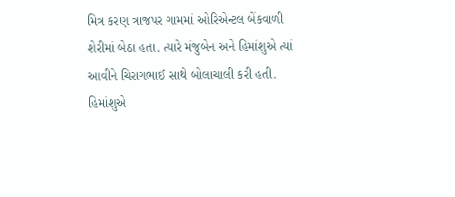મિત્ર કરણ ત્રાજપર ગામમાં ઓરિએન્ટલ બેંકવાળી શેરીમાં બેઠા હતા. ત્યારે મંજુબેન અને હિમાંશુએ ત્યાં આવીને ચિરાગભાઈ સાથે બોલાચાલી કરી હતી. હિમાંશુએ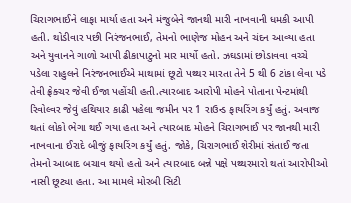ચિરાગભાઈને લાફા માર્યા હતા અને મંજુબેને જાનથી મારી નાખવાની ધમકી આપી હતી. થોડીવાર પછી નિરંજનભાઈ, તેમનો ભાણેજ મોહન અને ચંદન આવ્યા હતા અને યુવાનને ગાળો આપી ઢીકાપાટુનો માર માર્યો હતો. ઝઘડામાં છોડાવવા વચ્ચે પડેલા રાહુલને નિરંજનભાઈએ માથામાં છૂટો પથ્થર મારતા તેને 5 થી 6 ટાંકા લેવા પડે તેવી ફ્રેક્ચર જેવી ઈજા પહોંચી હતી.ત્યારબાદ આરોપી મોહને પોતાના પેન્ટમાંથી રિવોલ્વર જેવું હથિયાર કાઢી પહેલા જમીન પર 1 રાઉન્ડ ફાયરિંગ કર્યું હતું. અવાજ થતાં લોકો ભેગા થઈ ગયા હતા અને ત્યારબાદ મોહને ચિરાગભાઈ પર જાનથી મારી નાખવાના ઈરાદે બીજું ફાયરિંગ કર્યું હતું. જોકે, ચિરાગભાઈ શેરીમાં સંતાઈ જતા તેમનો આબાદ બચાવ થયો હતો અને ત્યારબાદ બન્ને પક્ષે પથ્થરમારો થતાં આરોપીઓ નાસી છૂટ્યા હતા. આ મામલે મોરબી સિટી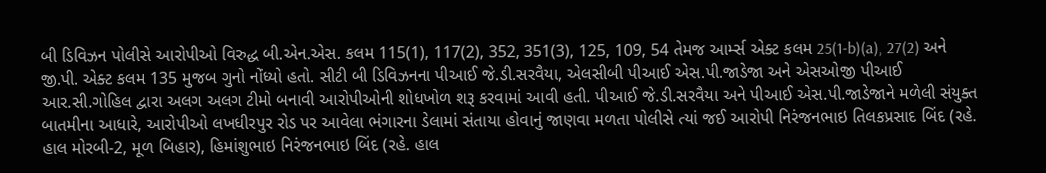બી ડિવિઝન પોલીસે આરોપીઓ વિરુદ્ધ બી.એન.એસ. કલમ 115(1), 117(2), 352, 351(3), 125, 109, 54 તેમજ આર્મ્સ એક્ટ કલમ 25(1-b)(a), 27(2) અને જી.પી. એક્ટ કલમ 135 મુજબ ગુનો નોંધ્યો હતો. સીટી બી ડિવિઝનના પીઆઈ જે.ડી.સરવૈયા, એલસીબી પીઆઈ એસ.પી.જાડેજા અને એસઓજી પીઆઈ આર.સી.ગોહિલ દ્વારા અલગ અલગ ટીમો બનાવી આરોપીઓની શોધખોળ શરૂ કરવામાં આવી હતી. પીઆઈ જે.ડી.સરવૈયા અને પીઆઈ એસ.પી.જાડેજાને મળેલી સંયુક્ત બાતમીના આધારે, આરોપીઓ લખધીરપુર રોડ પર આવેલા ભંગારના ડેલામાં સંતાયા હોવાનું જાણવા મળતા પોલીસે ત્યાં જઈ આરોપી નિરંજનભાઇ તિલકપ્રસાદ બિંદ (રહે. હાલ મોરબી-2, મૂળ બિહાર), હિમાંશુભાઇ નિરંજનભાઇ બિંદ (રહે. હાલ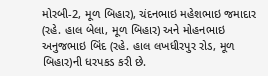મોરબી-2, મૂળ બિહાર), ચંદનભાઇ મહેશભાઇ જમાદાર (રહે. હાલ બેલા, મૂળ બિહાર) અને મોહનભાઇ અનુજભાઇ બિંદ (રહે. હાલ લખધીરપુર રોડ, મૂળ બિહાર)ની ધરપકડ કરી છે.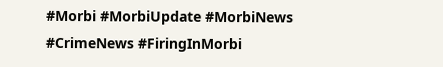#Morbi #MorbiUpdate #MorbiNews #CrimeNews #FiringInMorbi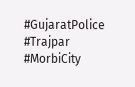#GujaratPolice #Trajpar #MorbiCity